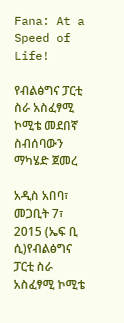Fana: At a Speed of Life!

የብልፅግና ፓርቲ ስራ አስፈፃሚ ኮሚቴ መደበኛ ስብሰባውን ማካሄድ ጀመረ

አዲስ አበባ፣ መጋቢት 7፣ 2015 (ኤፍ ቢ ሲ)የብልፅግና ፓርቲ ስራ አስፈፃሚ ኮሚቴ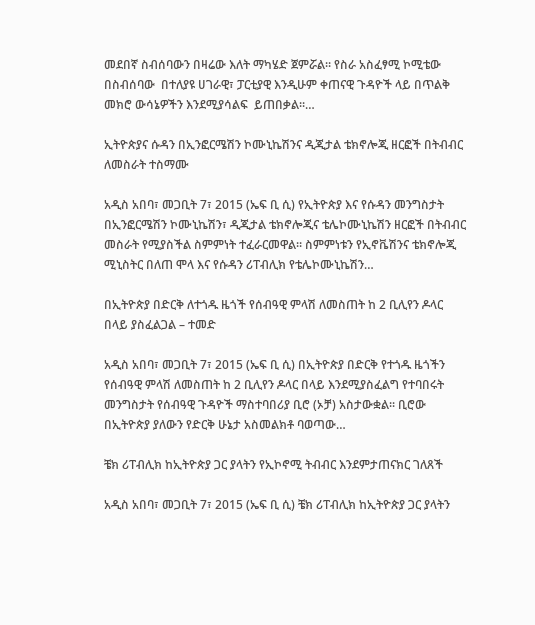መደበኛ ስብሰባውን በዛሬው እለት ማካሄድ ጀምሯል። የስራ አስፈፃሚ ኮሚቴው  በስብሰባው  በተለያዩ ሀገራዊ፣ ፓርቲያዊ እንዲሁም ቀጠናዊ ጉዳዮች ላይ በጥልቅ መክሮ ውሳኔዎችን እንደሚያሳልፍ  ይጠበቃል።…

ኢትዮጵያና ሱዳን በኢንፎርሜሽን ኮሙኒኬሽንና ዲጂታል ቴክኖሎጂ ዘርፎች በትብብር ለመስራት ተስማሙ

አዲስ አበባ፣ መጋቢት 7፣ 2015 (ኤፍ ቢ ሲ) የኢትዮጵያ እና የሱዳን መንግስታት በኢንፎርሜሽን ኮሙኒኬሽን፣ ዲጂታል ቴክኖሎጂና ቴሌኮሙኒኬሽን ዘርፎች በትብብር መስራት የሚያስችል ስምምነት ተፈራርመዋል። ስምምነቱን የኢኖቬሽንና ቴክኖሎጂ ሚኒስትር በለጠ ሞላ እና የሱዳን ሪፐብሊክ የቴሌኮሙኒኬሽን…

በኢትዮጵያ በድርቅ ለተጎዱ ዜጎች የሰብዓዊ ምላሽ ለመስጠት ከ 2 ቢሊየን ዶላር በላይ ያስፈልጋል – ተመድ

አዲስ አበባ፣ መጋቢት 7፣ 2015 (ኤፍ ቢ ሲ) በኢትዮጵያ በድርቅ የተጎዱ ዜጎችን የሰብዓዊ ምላሽ ለመስጠት ከ 2 ቢሊየን ዶላር በላይ እንደሚያስፈልግ የተባበሩት መንግስታት የሰብዓዊ ጉዳዮች ማስተባበሪያ ቢሮ (ኦቻ) አስታውቋል፡፡ ቢሮው በኢትዮጵያ ያለውን የድርቅ ሁኔታ አስመልክቶ ባወጣው…

ቼክ ሪፐብሊክ ከኢትዮጵያ ጋር ያላትን የኢኮኖሚ ትብብር እንደምታጠናክር ገለጸች

አዲስ አበባ፣ መጋቢት 7፣ 2015 (ኤፍ ቢ ሲ) ቼክ ሪፐብሊክ ከኢትዮጵያ ጋር ያላትን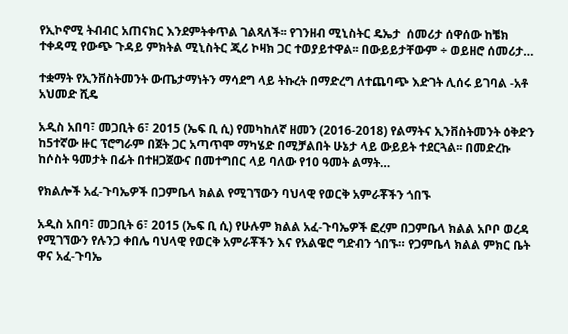የኢኮኖሚ ትብብር አጠናክር እንደምትቀጥል ገልጻለች፡፡ የገንዘብ ሚኒስትር ዴኤታ  ሰመሪታ ሰዋሰው ከቼክ ተቀዳሚ የውጭ ጉዳይ ምክትል ሚኒስትር ጂሪ ኮዛክ ጋር ተወያይተዋል፡፡ በውይይታቸውም ÷ ወይዘሮ ሰመሪታ…

ተቋማት የኢንቨስትመንት ውጤታማነትን ማሳደግ ላይ ትኩረት በማድረግ ለተጨባጭ እድገት ሊሰሩ ይገባል -አቶ አህመድ ሺዴ

አዲስ አበባ፣ መጋቢት 6፣ 2015 (ኤፍ ቢ ሲ) የመካከለኛ ዘመን (2016-2018) የልማትና ኢንቨስትመንት ዕቅድን ከ5ተኛው ዙር ፕሮግራም በጀት ጋር አጣጥሞ ማካሄድ በሚቻልበት ሁኔታ ላይ ውይይት ተደርጓል፡፡ በመድረኩ ከሶስት ዓመታት በፊት በተዘጋጀውና በመተግበር ላይ ባለው የ10 ዓመት ልማት…

የክልሎች አፈ-ጉባኤዎች በጋምቤላ ክልል የሚገኘውን ባህላዊ የወርቅ አምራቾችን ጎበኙ

አዲስ አበባ፣ መጋቢት 6፣ 2015 (ኤፍ ቢ ሲ) የሁሉም ክልል አፈ-ጉባኤዎች ፎረም በጋምቤላ ክልል አቦቦ ወረዳ የሚገኘውን የሉንጋ ቀበሌ ባህላዊ የወርቅ አምራቾችን እና የአልዌሮ ግድብን ጎበኙ። የጋምቤላ ክልል ምክር ቤት ዋና አፈ-ጉባኤ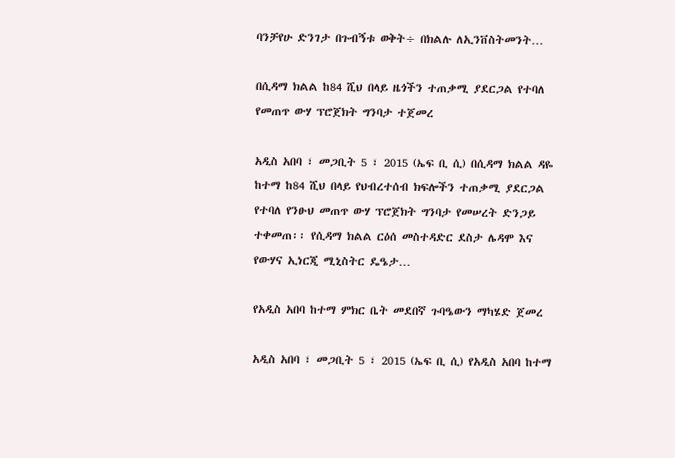ባንቻየሁ ድንገታ በጉብኝቱ ወቅት÷ በክልሉ ለኢንቨስትመንት…

በሲዳማ ክልል ከ84 ሺህ በላይ ዜጎችን ተጠቃሚ ያደርጋል የተባለ የመጠጥ ውሃ ፕሮጀክት ግንባታ ተጀመረ

አዲስ አበባ ፣ መጋቢት 5 ፣ 2015 (ኤፍ ቢ ሲ) በሲዳማ ክልል ዳዬ ከተማ ከ84 ሺህ በላይ የህብረተሰብ ክፍሎችን ተጠቃሚ ያደርጋል የተባለ የንፁህ መጠጥ ውሃ ፕሮጀክት ግንባታ የመሠረት ድንጋይ ተቀመጠ፡፡ የሲዳማ ክልል ርዕሰ መስተዳድር ደስታ ሌዳሞ እና የውሃና ኢነርጂ ሚኒስትር ዴዔታ…

የአዲስ አበባ ከተማ ምክር ቤት መደበኛ ጉባዔውን ማካሄድ ጀመረ

አዲስ አበባ ፣ መጋቢት 5 ፣ 2015 (ኤፍ ቢ ሲ) የአዲስ አበባ ከተማ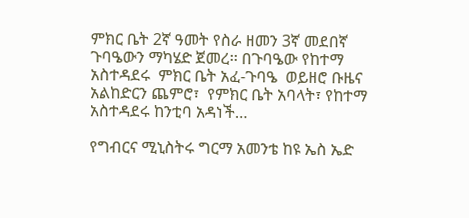ምክር ቤት 2ኛ ዓመት የስራ ዘመን 3ኛ መደበኛ ጉባዔውን ማካሄድ ጀመረ፡፡ በጉባዔው የከተማ አስተዳደሩ  ምክር ቤት አፈ-ጉባዔ  ወይዘሮ ቡዜና አልከድርን ጨምሮ፣  የምክር ቤት አባላት፣ የከተማ አስተዳደሩ ከንቲባ አዳነች…

የግብርና ሚኒስትሩ ግርማ አመንቴ ከዩ ኤስ ኤድ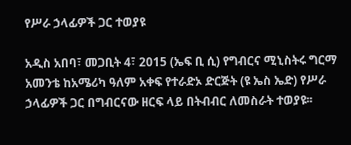የሥራ ኃላፊዎች ጋር ተወያዩ

አዲስ አበባ፣ መጋቢት 4፣ 2015 (ኤፍ ቢ ሲ) የግብርና ሚኒስትሩ ግርማ አመንቴ ከአሜሪካ ዓለም አቀፍ የተራድኦ ድርጅት (ዩ ኤስ ኤድ) የሥራ ኃላፊዎች ጋር በግብርናው ዘርፍ ላይ በትብብር ለመስራት ተወያዩ፡፡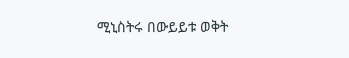ሚኒስትሩ በውይይቱ ወቅት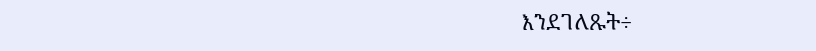እንደገለጹት÷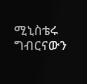ሚኒስቴሩ ግብርናውን